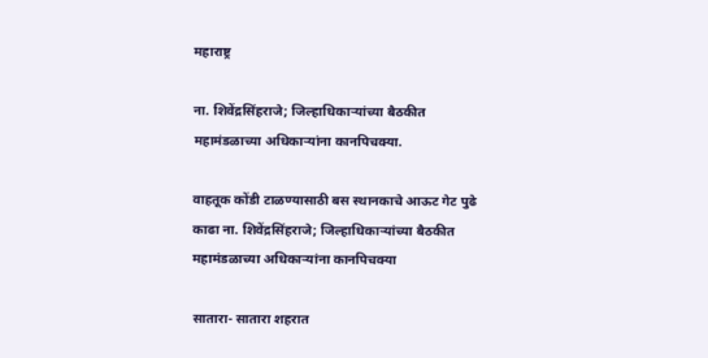महाराष्ट्र

ना. शिवेंद्रसिंहराजे; जिल्हाधिकाऱ्यांच्या बैठकीत महामंडळाच्या अधिकाऱ्यांना कानपिचक्या.

वाहतूक कोंडी टाळण्यासाठी बस स्थानकाचे आऊट गेट पुढे काढा ना. शिवेंद्रसिंहराजे; जिल्हाधिकाऱ्यांच्या बैठकीत महामंडळाच्या अधिकाऱ्यांना कानपिचक्या

सातारा- सातारा शहरात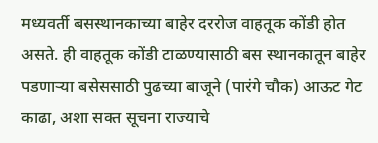मध्यवर्ती बसस्थानकाच्या बाहेर दररोज वाहतूक कोंडी होत असते. ही वाहतूक कोंडी टाळण्यासाठी बस स्थानकातून बाहेर पडणाऱ्या बसेससाठी पुढच्या बाजूने (पारंगे चौक) आऊट गेट काढा, अशा सक्त सूचना राज्याचे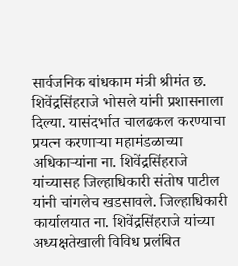सार्वजनिक बांधकाम मंत्री श्रीमंत छ. शिवेंद्रसिंहराजे भोसले यांनी प्रशासनाला दिल्या. यासंदर्भात चालढकल करण्याचा प्रयत्न करणाऱ्या महामंडळाच्या अधिकाऱ्यांना ना. शिवेंद्रसिंहराजे यांच्यासह जिल्हाधिकारी संतोष पाटील यांनी चांगलेच खडसावले. जिल्हाधिकारी कार्यालयात ना. शिवेंद्रसिंहराजे यांच्या अध्यक्षतेखाली विविध प्रलंबित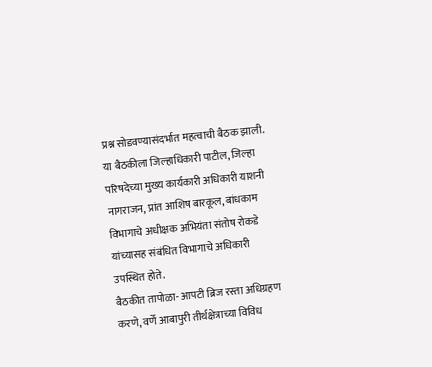प्रश्न सोडवण्यासंदर्भात महत्वाची बैठक झाली. या बैठकीला जिल्हाधिकारी पाटील, जिल्हा परिषदेच्या मुख्य कार्यकारी अधिकारी याशनी नागराजन, प्रांत आशिष बारकूल, बांधकाम विभागाचे अधीक्षक अभियंता संतोष रोकडे यांच्यासह संबंधित विभागाचे अधिकारी उपस्थित होते.
बैठकीत तापोळा- आपटी ब्रिज रस्ता अधिग्रहण करणे, वर्णे आबापुरी तीर्थक्षेत्राच्या विविध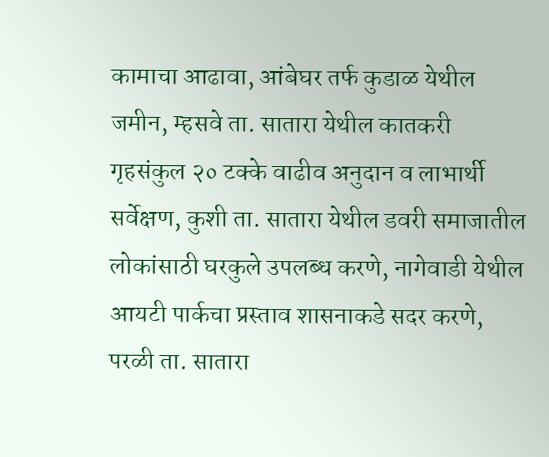कामाचा आढावा, आंबेघर तर्फ कुडाळ येथील जमीन, म्हसवे ता. सातारा येथील कातकरी गृहसंकुल २० टक्के वाढीव अनुदान व लाभार्थी सर्वेक्षण, कुशी ता. सातारा येथील डवरी समाजातील लोकांसाठी घरकुले उपलब्ध करणे, नागेवाडी येथील आयटी पार्कचा प्रस्ताव शासनाकडे सदर करणे, परळी ता. सातारा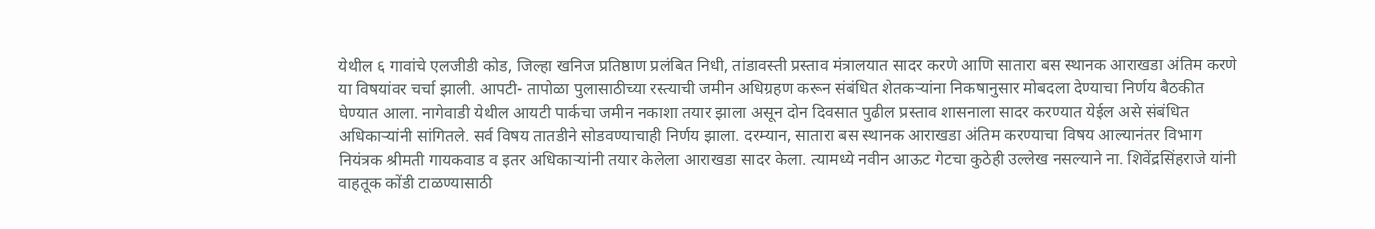येथील ६ गावांचे एलजीडी कोड, जिल्हा खनिज प्रतिष्ठाण प्रलंबित निधी, तांडावस्ती प्रस्ताव मंत्रालयात सादर करणे आणि सातारा बस स्थानक आराखडा अंतिम करणे या विषयांवर चर्चा झाली. आपटी- तापोळा पुलासाठीच्या रस्त्याची जमीन अधिग्रहण करून संबंधित शेतकऱ्यांना निकषानुसार मोबदला देण्याचा निर्णय बैठकीत घेण्यात आला. नागेवाडी येथील आयटी पार्कचा जमीन नकाशा तयार झाला असून दोन दिवसात पुढील प्रस्ताव शासनाला सादर करण्यात येईल असे संबंधित अधिकाऱ्यांनी सांगितले. सर्व विषय तातडीने सोडवण्याचाही निर्णय झाला. दरम्यान, सातारा बस स्थानक आराखडा अंतिम करण्याचा विषय आल्यानंतर विभाग नियंत्रक श्रीमती गायकवाड व इतर अधिकाऱ्यांनी तयार केलेला आराखडा सादर केला. त्यामध्ये नवीन आऊट गेटचा कुठेही उल्लेख नसल्याने ना. शिवेंद्रसिंहराजे यांनी वाहतूक कोंडी टाळण्यासाठी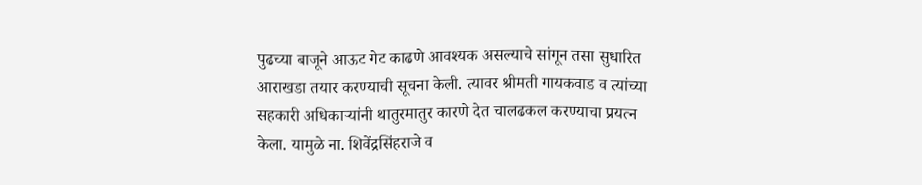पुढच्या बाजूने आऊट गेट काढणे आवश्यक असल्याचे सांगून तसा सुधारित आराखडा तयार करण्याची सूचना केली. त्यावर श्रीमती गायकवाड व त्यांच्या सहकारी अधिकाऱ्यांनी थातुरमातुर कारणे देत चालढकल करण्याचा प्रयत्न केला. यामुळे ना. शिवेंद्रसिंहराजे व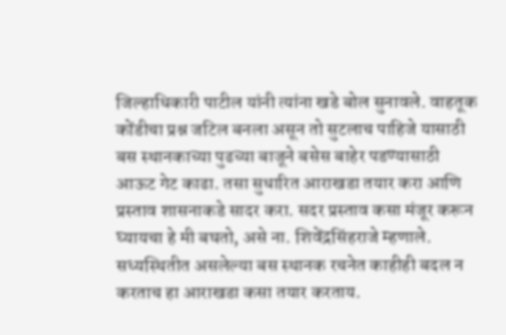जिल्हाधिकारी पाटील यांनी त्यांना खडे बोल सुनावले. वाहतूक कोंडीचा प्रश्न जटिल बनला असून तो सुटलाच पाहिजे यासाठी बस स्थानकाच्या पुढच्या बाजूने बसेस बाहेर पडण्यासाठी आऊट गेट काढा. तसा सुधारित आराखडा तयार करा आणि प्रस्ताव शासनाकडे सादर करा. सदर प्रस्ताव कसा मंजूर करून घ्यायचा हे मी बघतो, असे ना. शिवेंद्रसिंहराजे म्हणाले. सध्यस्थितीत असलेल्या बस स्थानक रचनेत काहीही बदल न करताच हा आराखडा कसा तयार करताय.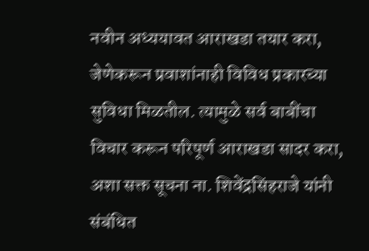नवीन अध्ययावत आराखडा तयार करा, जेणेकरून प्रवाशांनाही विविध प्रकारच्या सुविधा मिळतील. त्यामुळे सर्व बाबींचा विचार करून परिपूर्ण आराखडा सादर करा, अशा सक्त सूचना ना. शिवेंद्रसिंहराजे यांनी संबंधित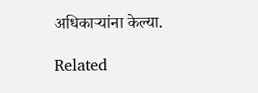अधिकाऱ्यांना केल्या.

Related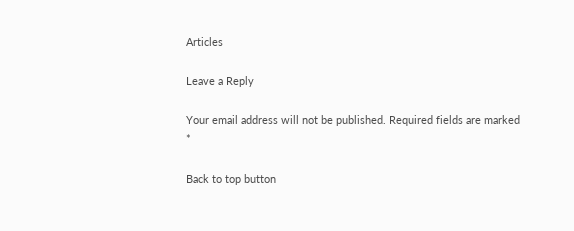Articles

Leave a Reply

Your email address will not be published. Required fields are marked *

Back to top button